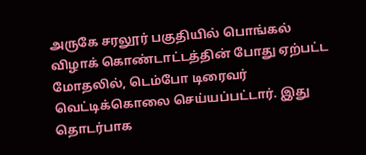அருகே சரலூர் பகுதியில் பொங்கல் விழாக் கொண்டாட்டத்தின் போது ஏற்பட்ட மோதலில், டெம்போ டிரைவர் வெட்டிக்கொலை செய்யப்பட்டார். இது தொடர்பாக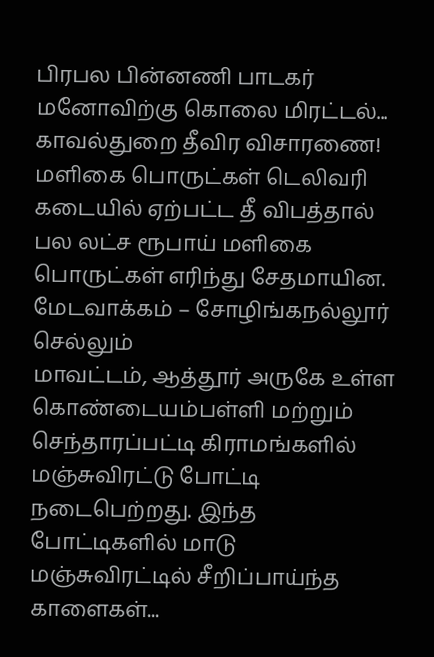பிரபல பின்னணி பாடகர் மனோவிற்கு கொலை மிரட்டல்... காவல்துறை தீவிர விசாரணை!
மளிகை பொருட்கள் டெலிவரி கடையில் ஏற்பட்ட தீ விபத்தால் பல லட்ச ரூபாய் மளிகை பொருட்கள் எரிந்து சேதமாயின. மேடவாக்கம் – சோழிங்கநல்லூர் செல்லும்
மாவட்டம், ஆத்தூர் அருகே உள்ள கொண்டையம்பள்ளி மற்றும் செந்தாரப்பட்டி கிராமங்களில் மஞ்சுவிரட்டு போட்டி நடைபெற்றது. இந்த போட்டிகளில் மாடு
மஞ்சுவிரட்டில் சீறிப்பாய்ந்த காளைகள்...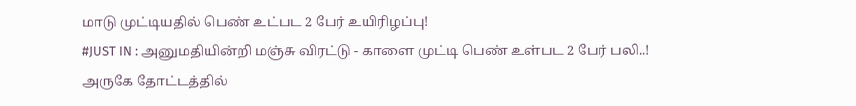மாடு முட்டியதில் பெண் உட்பட 2 பேர் உயிரிழப்பு!
#JUST IN : அனுமதியின்றி மஞ்சு விரட்டு - காளை முட்டி பெண் உள்பட 2 பேர் பலி..!
அருகே தோட்டத்தில்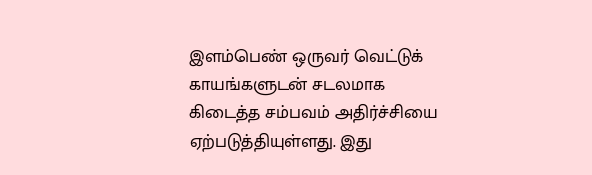இளம்பெண் ஒருவர் வெட்டுக் காயங்களுடன் சடலமாக கிடைத்த சம்பவம் அதிர்ச்சியை ஏற்படுத்தியுள்ளது. இது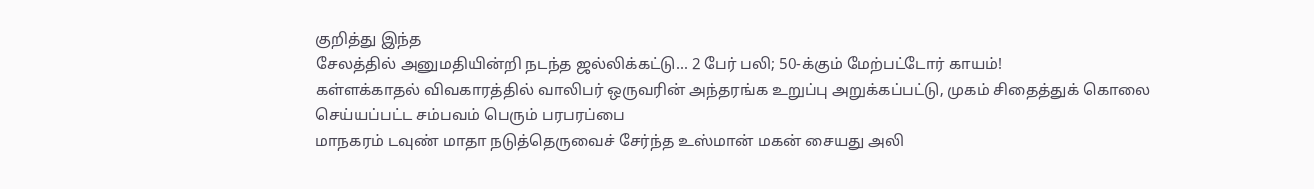குறித்து இந்த
சேலத்தில் அனுமதியின்றி நடந்த ஜல்லிக்கட்டு... 2 பேர் பலி; 50-க்கும் மேற்பட்டோர் காயம்!
கள்ளக்காதல் விவகாரத்தில் வாலிபர் ஒருவரின் அந்தரங்க உறுப்பு அறுக்கப்பட்டு, முகம் சிதைத்துக் கொலை செய்யப்பட்ட சம்பவம் பெரும் பரபரப்பை
மாநகரம் டவுண் மாதா நடுத்தெருவைச் சேர்ந்த உஸ்மான் மகன் சையது அலி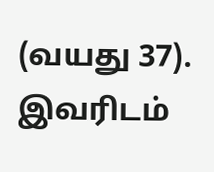(வயது 37). இவரிடம்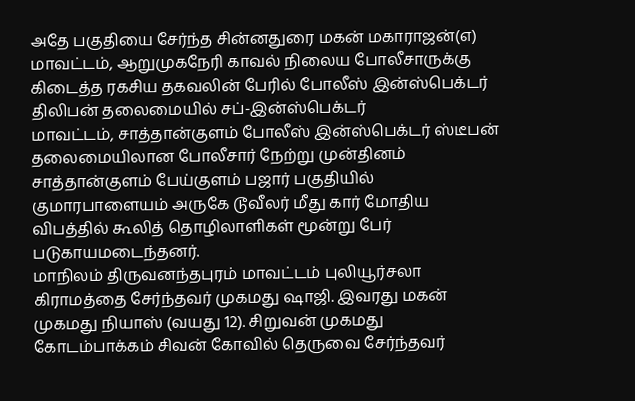அதே பகுதியை சேர்ந்த சின்னதுரை மகன் மகாராஜன்(எ)
மாவட்டம், ஆறுமுகநேரி காவல் நிலைய போலீசாருக்கு கிடைத்த ரகசிய தகவலின் பேரில் போலீஸ் இன்ஸ்பெக்டர் திலிபன் தலைமையில் சப்-இன்ஸ்பெக்டர்
மாவட்டம், சாத்தான்குளம் போலீஸ் இன்ஸ்பெக்டர் ஸ்டீபன் தலைமையிலான போலீசார் நேற்று முன்தினம் சாத்தான்குளம் பேய்குளம் பஜார் பகுதியில்
குமாரபாளையம் அருகே டூவீலர் மீது கார் மோதிய விபத்தில் கூலித் தொழிலாளிகள் மூன்று பேர் படுகாயமடைந்தனர்.
மாநிலம் திருவனந்தபுரம் மாவட்டம் புலியூர்சலா கிராமத்தை சேர்ந்தவர் முகமது ஷாஜி. இவரது மகன் முகமது நியாஸ் (வயது 12). சிறுவன் முகமது
கோடம்பாக்கம் சிவன் கோவில் தெருவை சேர்ந்தவர்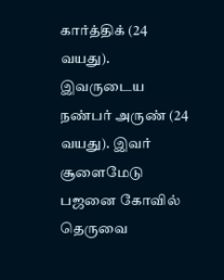கார்த்திக் (24 வயது). இவருடைய நண்பர் அருண் (24 வயது). இவர் சூளைமேடு பஜனை கோவில் தெருவை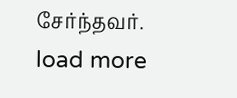சேர்ந்தவர்.
load more